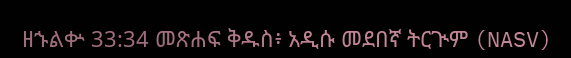ዘኁልቍ 33:34 መጽሐፍ ቅዱስ፥ አዲሱ መደበኛ ትርጒም (NASV)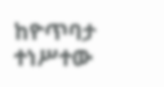ከዮጥባታ ተነሥተው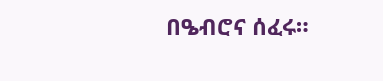በዔብሮና ሰፈሩ።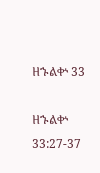ዘኁልቍ 33

ዘኁልቍ 33:27-37